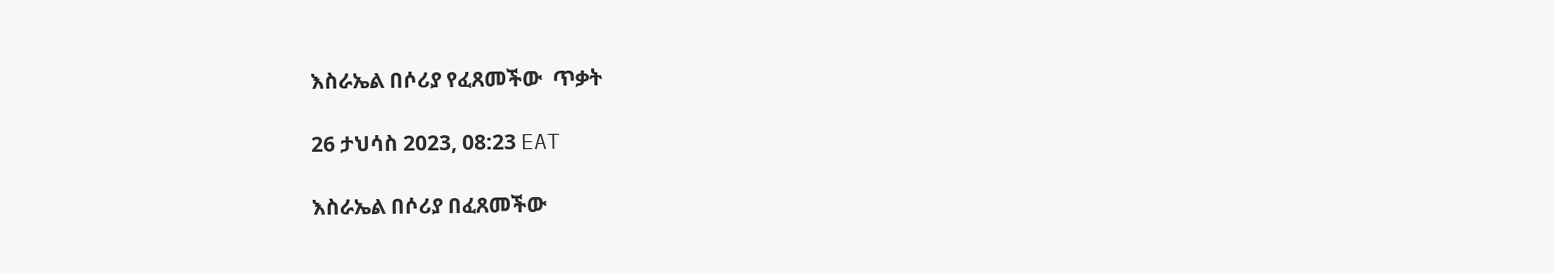እስራኤል በሶሪያ የፈጸመችው  ጥቃት

26 ታህሳስ 2023, 08:23 EAT

እስራኤል በሶሪያ በፈጸመችው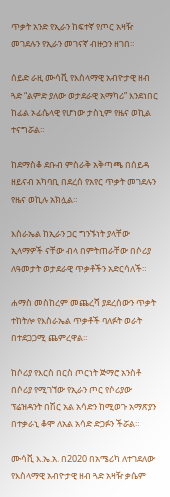ጥቃት አንድ የኢራን ከፍተኛ የጦር አዛዥ መገደሉን የኢራን መገናኛ ብዙኃን ዘገበ።

ሰይድ ራዚ ሙሳቪ የእስላማዊ አብዮታዊ ዘብ ጓድ “ልምድ ያለው ወታደራዊ አማካሪ” እንደነበር ከፊል ኦፊሴላዊ የሆነው ታስኒም የዜና ወኪል ተናግሯል።

ከደማስቆ ደቡብ ምስራቅ አቅጣጫ በሰይዳ ዘይናብ አካባቢ በደረሰ የአየር ጥቃት መገደሉን የዜና ወኪሉ አክሏል።

እስራኤል ከኢራን ጋር ግንኙነት ያላቸው ኢላማዎች ናቸው ብላ በምትጠራቸው በሶሪያ ለዓመታት ወታደራዊ ጥቃቶችን አድርሳለች።

ሐማስ መስከረም መጨረሻ ያደረሰውን ጥቃት ተከትሎ የእስራኤል ጥቃቶች ባለፉት ወራት በተደጋጋሚ ጨምረዋል።

ከሶሪያ የእርስ በርስ ጦርነት ጅማሮ አንስቶ በሶሪያ የሚገኘው የኢራን ጦር የሶሪያው ፕሬዝዳንት በሽር አል አሳድን ከሚወጉ አማጽያን በተቃራኒ ቆሞ ለአል አሳድ ድጋፉን ችሯል።

ሙሳቪ እ.ኤ.አ. በ2020 በአሜሪካ ለተገደለው የእስላማዊ አብዮታዊ ዘብ ጓድ አዛዥ ቃሴም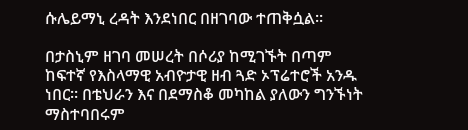ሱሌይማኒ ረዳት እንደነበር በዘገባው ተጠቅሷል።

በታስኒም ዘገባ መሠረት በሶሪያ ከሚገኙት በጣም ከፍተኛ የእስላማዊ አብዮታዊ ዘብ ጓድ ኦፕሬተሮች አንዱ ነበር። በቴህራን እና በደማስቆ መካከል ያለውን ግንኙነት ማስተባበሩም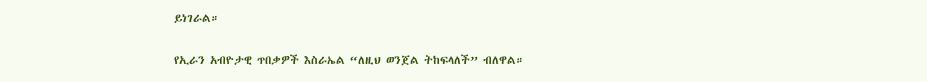ይነገራል።

የኢራን አብዮታዊ ጥበቃዎች እስራኤል “ለዚህ ወንጀል ትከፍላለች” ብለዋል።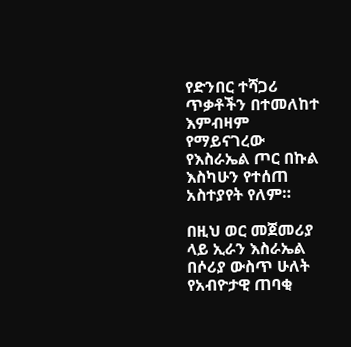የድንበር ተሻጋሪ ጥቃቶችን በተመለከተ እምብዛም የማይናገረው የእስራኤል ጦር በኩል እስካሁን የተሰጠ አስተያየት የለም።

በዚህ ወር መጀመሪያ ላይ ኢራን እስራኤል በሶሪያ ውስጥ ሁለት የአብዮታዊ ጠባቂ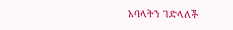አባላትን ገድላለች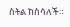ስትል ከስሳለች።